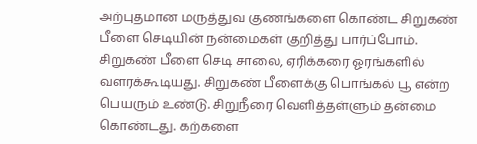அற்புதமான மருத்துவ குணங்களை கொண்ட சிறுகண் பீளை செடியின் நன்மைகள் குறித்து பார்ப்போம். சிறுகண் பீளை செடி சாலை, ஏரிக்கரை ஓரங்களில் வளரக்கூடியது. சிறுகண் பீளைக்கு பொங்கல் பூ என்ற பெயரும் உண்டு. சிறுநீரை வெளித்தள்ளும் தன்மை கொண்டது. கற்களை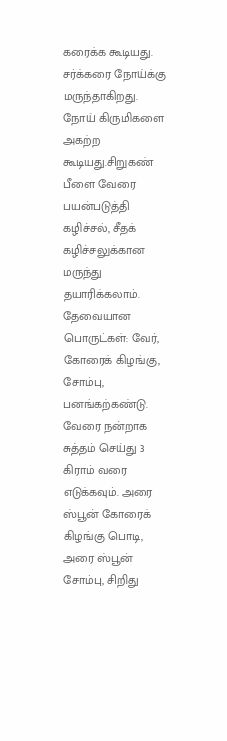கரைக்க கூடியது. சர்க்கரை நோய்க்கு மருந்தாகிறது.
நோய் கிருமிகளை அகற்ற கூடியது.சிறுகண் பீளை வேரை பயன்படுத்தி கழிச்சல், சீதக் கழிச்சலுக்கான மருந்து தயாரிக்கலாம். தேவையான பொருட்கள்: வேர், கோரைக் கிழங்கு, சோம்பு, பனங்கற்கண்டு. வேரை நன்றாக சுத்தம் செய்து 3 கிராம் வரை எடுக்கவும். அரை ஸ்பூன் கோரைக் கிழங்கு பொடி, அரை ஸ்பூன் சோம்பு, சிறிது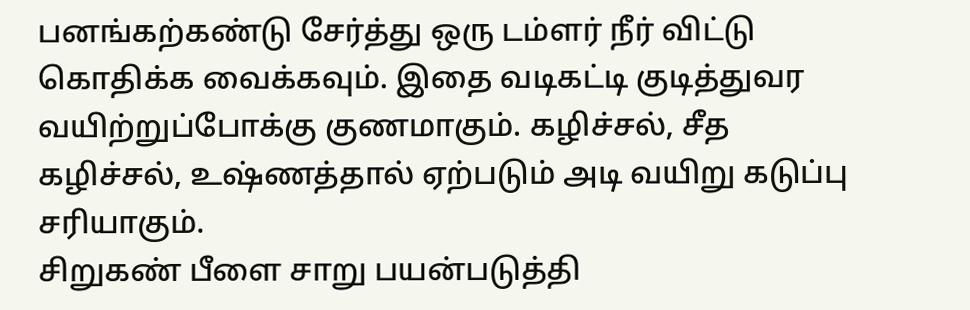பனங்கற்கண்டு சேர்த்து ஒரு டம்ளர் நீர் விட்டு கொதிக்க வைக்கவும். இதை வடிகட்டி குடித்துவர வயிற்றுப்போக்கு குணமாகும். கழிச்சல், சீத கழிச்சல், உஷ்ணத்தால் ஏற்படும் அடி வயிறு கடுப்பு சரியாகும்.
சிறுகண் பீளை சாறு பயன்படுத்தி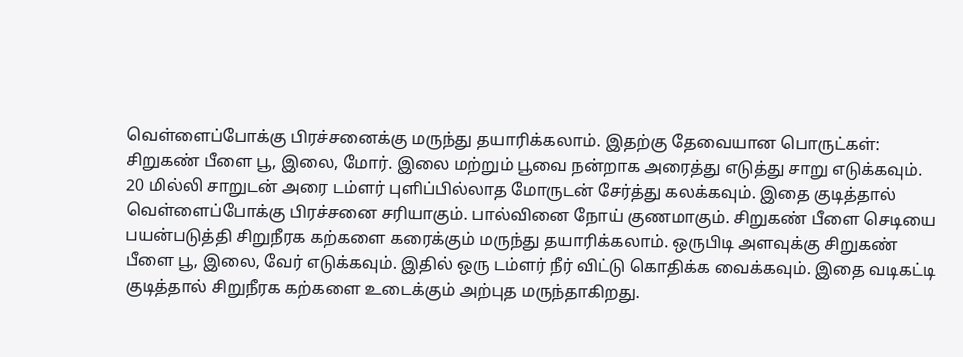வெள்ளைப்போக்கு பிரச்சனைக்கு மருந்து தயாரிக்கலாம். இதற்கு தேவையான பொருட்கள்: சிறுகண் பீளை பூ, இலை, மோர். இலை மற்றும் பூவை நன்றாக அரைத்து எடுத்து சாறு எடுக்கவும். 20 மில்லி சாறுடன் அரை டம்ளர் புளிப்பில்லாத மோருடன் சேர்த்து கலக்கவும். இதை குடித்தால் வெள்ளைப்போக்கு பிரச்சனை சரியாகும். பால்வினை நோய் குணமாகும். சிறுகண் பீளை செடியை பயன்படுத்தி சிறுநீரக கற்களை கரைக்கும் மருந்து தயாரிக்கலாம். ஒருபிடி அளவுக்கு சிறுகண் பீளை பூ, இலை, வேர் எடுக்கவும். இதில் ஒரு டம்ளர் நீர் விட்டு கொதிக்க வைக்கவும். இதை வடிகட்டி குடித்தால் சிறுநீரக கற்களை உடைக்கும் அற்புத மருந்தாகிறது.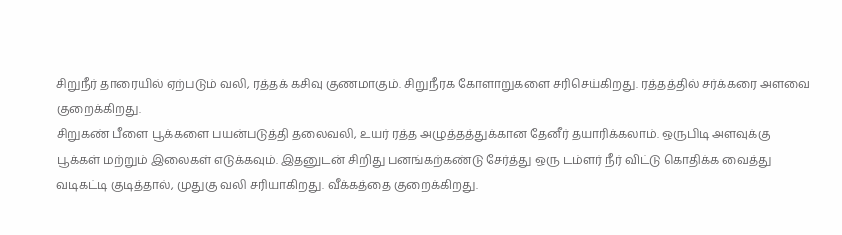சிறுநீர் தாரையில் ஏற்படும் வலி, ரத்தக் கசிவு குணமாகும். சிறுநீரக கோளாறுகளை சரிசெய்கிறது. ரத்தத்தில் சர்க்கரை அளவை குறைக்கிறது.
சிறுகண் பீளை பூக்களை பயன்படுத்தி தலைவலி, உயர் ரத்த அழுத்தத்துக்கான தேனீர் தயாரிக்கலாம். ஒருபிடி அளவுக்கு பூக்கள் மற்றும் இலைகள் எடுக்கவும். இதனுடன் சிறிது பனங்கற்கண்டு சேர்த்து ஒரு டம்ளர் நீர் விட்டு கொதிக்க வைத்து வடிகட்டி குடித்தால், முதுகு வலி சரியாகிறது. வீக்கத்தை குறைக்கிறது.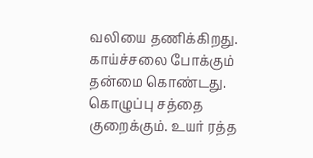வலியை தணிக்கிறது. காய்ச்சலை போக்கும் தன்மை கொண்டது. கொழுப்பு சத்தை குறைக்கும். உயர் ரத்த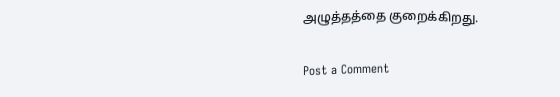அழுத்தத்தை குறைக்கிறது.

Post a Comment